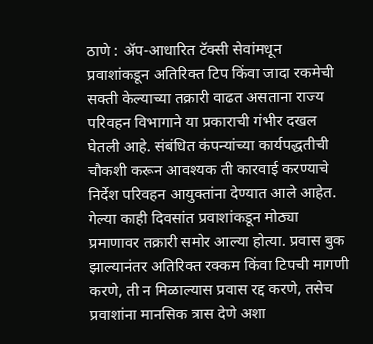ठाणे : ॲप-आधारित टॅक्सी सेवांमधून प्रवाशांकडून अतिरिक्त टिप किंवा जादा रकमेची सक्ती केल्याच्या तक्रारी वाढत असताना राज्य परिवहन विभागाने या प्रकाराची गंभीर दखल घेतली आहे. संबंधित कंपन्यांच्या कार्यपद्धतीची चौकशी करून आवश्यक ती कारवाई करण्याचे निर्देश परिवहन आयुक्तांना देण्यात आले आहेत.
गेल्या काही दिवसांत प्रवाशांकडून मोठ्या प्रमाणावर तक्रारी समोर आल्या होत्या. प्रवास बुक झाल्यानंतर अतिरिक्त रक्कम किंवा टिपची मागणी करणे, ती न मिळाल्यास प्रवास रद्द करणे, तसेच प्रवाशांना मानसिक त्रास देणे अशा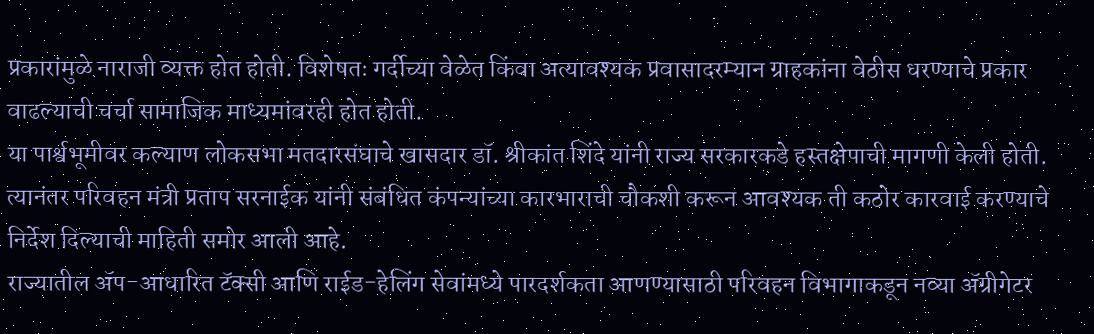प्रकारांमुळे नाराजी व्यक्त होत होती. विशेषतः गर्दीच्या वेळेत किंवा अत्यावश्यक प्रवासादरम्यान ग्राहकांना वेठीस धरण्याचे प्रकार वाढल्याची चर्चा सामाजिक माध्यमांवरही होत होती.
या पार्श्वभूमीवर कल्याण लोकसभा मतदारसंघाचे खासदार डॉ. श्रीकांत शिंदे यांनी राज्य सरकारकडे हस्तक्षेपाची मागणी केली होती. त्यानंतर परिवहन मंत्री प्रताप सरनाईक यांनी संबंधित कंपन्यांच्या कारभाराची चौकशी करून आवश्यक ती कठोर कारवाई करण्याचे निर्देश दिल्याची माहिती समोर आली आहे.
राज्यातील ॲप-आधारित टॅक्सी आणि राईड-हेलिंग सेवांमध्ये पारदर्शकता आणण्यासाठी परिवहन विभागाकडून नव्या ॲग्रीगेटर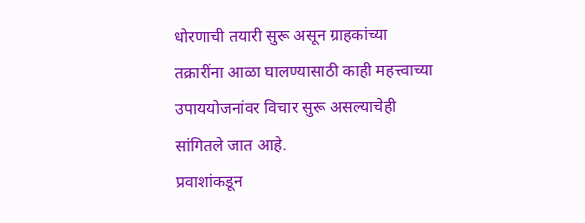धोरणाची तयारी सुरू असून ग्राहकांच्या तक्रारींना आळा घालण्यासाठी काही महत्त्वाच्या उपाययोजनांवर विचार सुरू असल्याचेही सांगितले जात आहे.
प्रवाशांकडून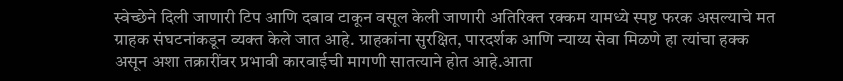स्वेच्छेने दिली जाणारी टिप आणि दबाव टाकून वसूल केली जाणारी अतिरिक्त रक्कम यामध्ये स्पष्ट फरक असल्याचे मत ग्राहक संघटनांकडून व्यक्त केले जात आहे. ग्राहकांना सुरक्षित, पारदर्शक आणि न्याय्य सेवा मिळणे हा त्यांचा हक्क असून अशा तक्रारींवर प्रभावी कारवाईची मागणी सातत्याने होत आहे.आता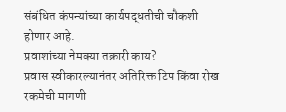संबंधित कंपन्यांच्या कार्यपद्धतीची चौकशी होणार आहे.
प्रवाशांच्या नेमक्या तक्रारी काय?
प्रवास स्वीकारल्यानंतर अतिरिक्त टिप किंवा रोख रकमेची मागणी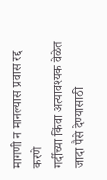मागणी न मानल्यास प्रवास रद्द करणे
गर्दीच्या किंवा अत्यावश्यक वेळेत जादा पैसे देण्यासाठी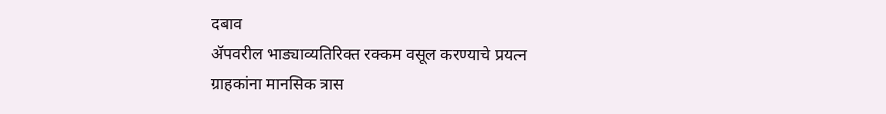दबाव
ॲपवरील भाड्याव्यतिरिक्त रक्कम वसूल करण्याचे प्रयत्न
ग्राहकांना मानसिक त्रास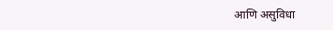आणि असुविधा